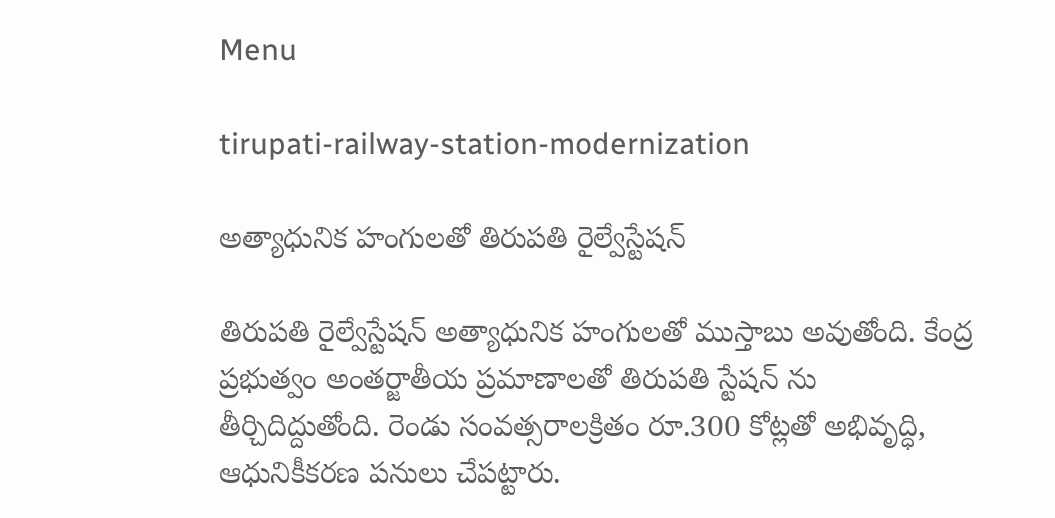Menu

tirupati-railway-station-modernization

అత్యాధునిక హంగులతో తిరుపతి రైల్వేస్టేషన్

తిరుపతి రైల్వేస్టేషన్ అత్యాధునిక హంగులతో ముస్తాబు అవుతోంది. కేంద్ర ప్రభుత్వం అంతర్జాతీయ ప్రమాణాలతో తిరుప‌తి స్టేష‌న్ ను తీర్చిదిద్దుతోంది. రెండు సంవ‌త్స‌రాలక్రితం రూ.300 కోట్లతో అభివృద్ధి, ఆధునికీకరణ పనులు చేపట్టారు.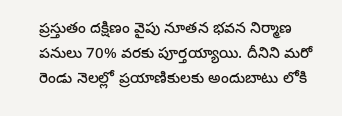ప్రస్తుతం దక్షిణం వైపు నూతన భవన నిర్మాణ పనులు 70% వ‌ర‌కు పూర్తయ్యాయి. దీనిని మరో రెండు నెలల్లో ప్రయాణికులకు అందుబాటు లోకి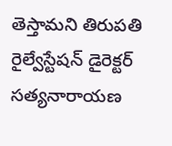తెస్తామని తిరుపతి రైల్వేస్టేషన్ డైరెక్టర్ సత్యనారాయణ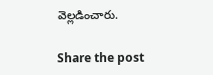వెల్ల‌డించారు.

Share the post